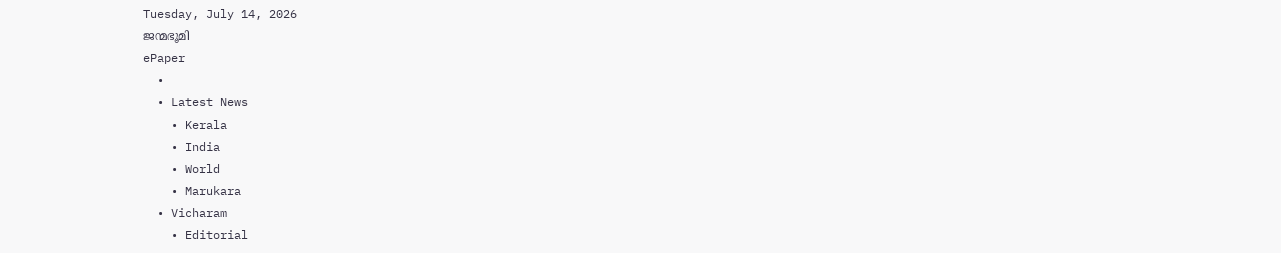Tuesday, July 14, 2026
ജന്മഭൂമി
ePaper
  •
  • Latest News
    • Kerala
    • India
    • World
    • Marukara
  • Vicharam
    • Editorial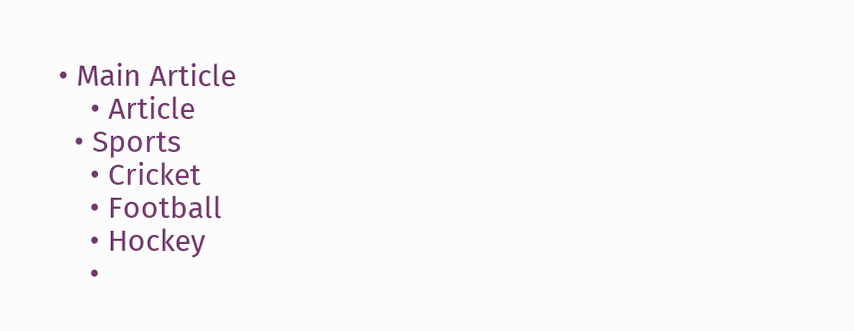• Main Article
    • Article
  • Sports
    • Cricket
    • Football
    • Hockey
    •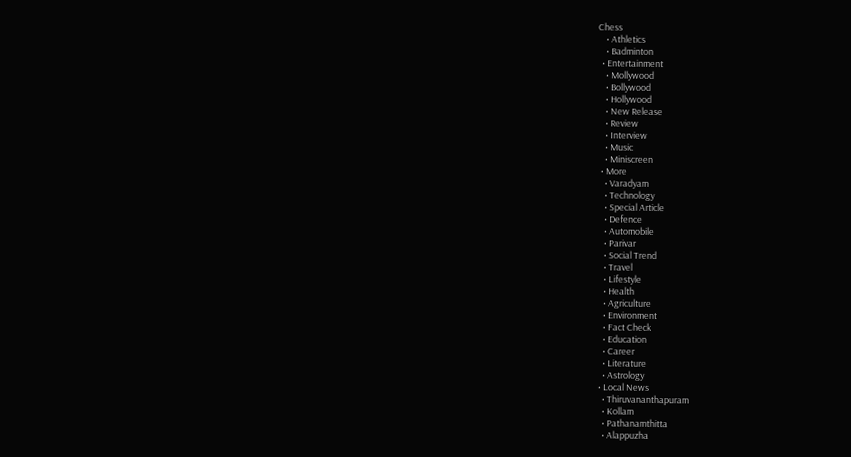Chess
    • Athletics
    • Badminton
  • Entertainment
    • Mollywood
    • Bollywood
    • Hollywood
    • New Release
    • Review
    • Interview
    • Music
    • Miniscreen
  • More
    • Varadyam
    • Technology
    • Special Article
    • Defence
    • Automobile
    • Parivar
    • Social Trend
    • Travel
    • Lifestyle
    • Health
    • Agriculture
    • Environment
    • Fact Check
    • Education
    • Career
    • Literature
    • Astrology
  • Local News
    • Thiruvananthapuram
    • Kollam
    • Pathanamthitta
    • Alappuzha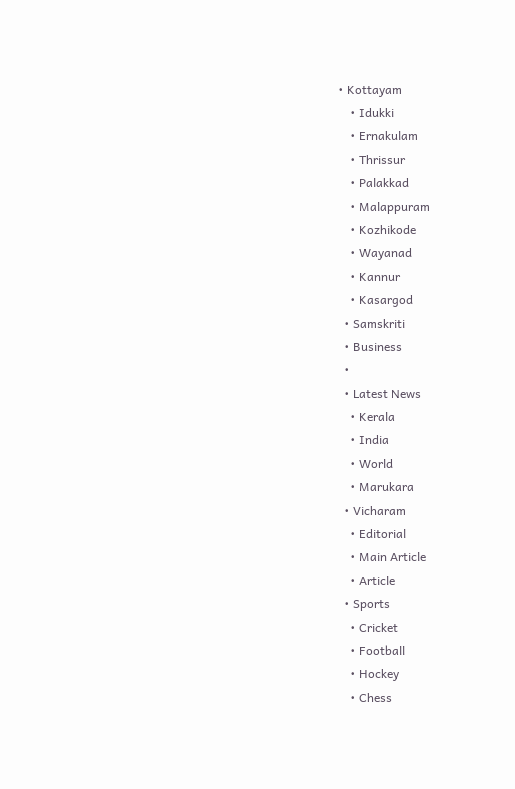• Kottayam
    • Idukki
    • Ernakulam
    • Thrissur
    • Palakkad
    • Malappuram
    • Kozhikode
    • Wayanad
    • Kannur
    • Kasargod
  • Samskriti
  • Business
  •
  • Latest News
    • Kerala
    • India
    • World
    • Marukara
  • Vicharam
    • Editorial
    • Main Article
    • Article
  • Sports
    • Cricket
    • Football
    • Hockey
    • Chess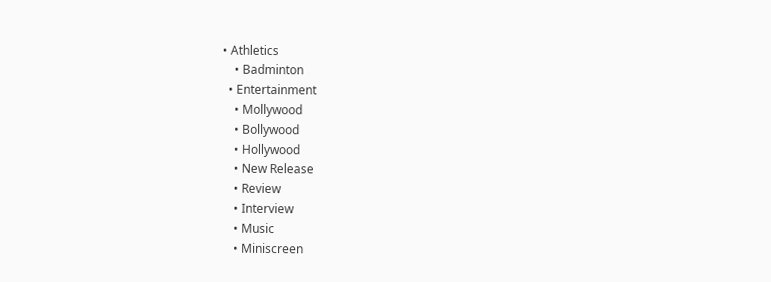• Athletics
    • Badminton
  • Entertainment
    • Mollywood
    • Bollywood
    • Hollywood
    • New Release
    • Review
    • Interview
    • Music
    • Miniscreen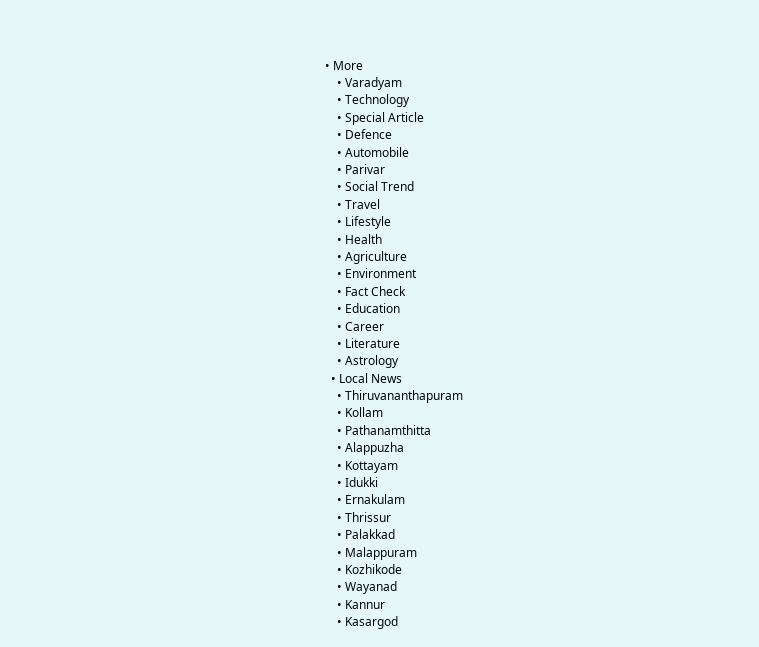• More
    • Varadyam
    • Technology
    • Special Article
    • Defence
    • Automobile
    • Parivar
    • Social Trend
    • Travel
    • Lifestyle
    • Health
    • Agriculture
    • Environment
    • Fact Check
    • Education
    • Career
    • Literature
    • Astrology
  • Local News
    • Thiruvananthapuram
    • Kollam
    • Pathanamthitta
    • Alappuzha
    • Kottayam
    • Idukki
    • Ernakulam
    • Thrissur
    • Palakkad
    • Malappuram
    • Kozhikode
    • Wayanad
    • Kannur
    • Kasargod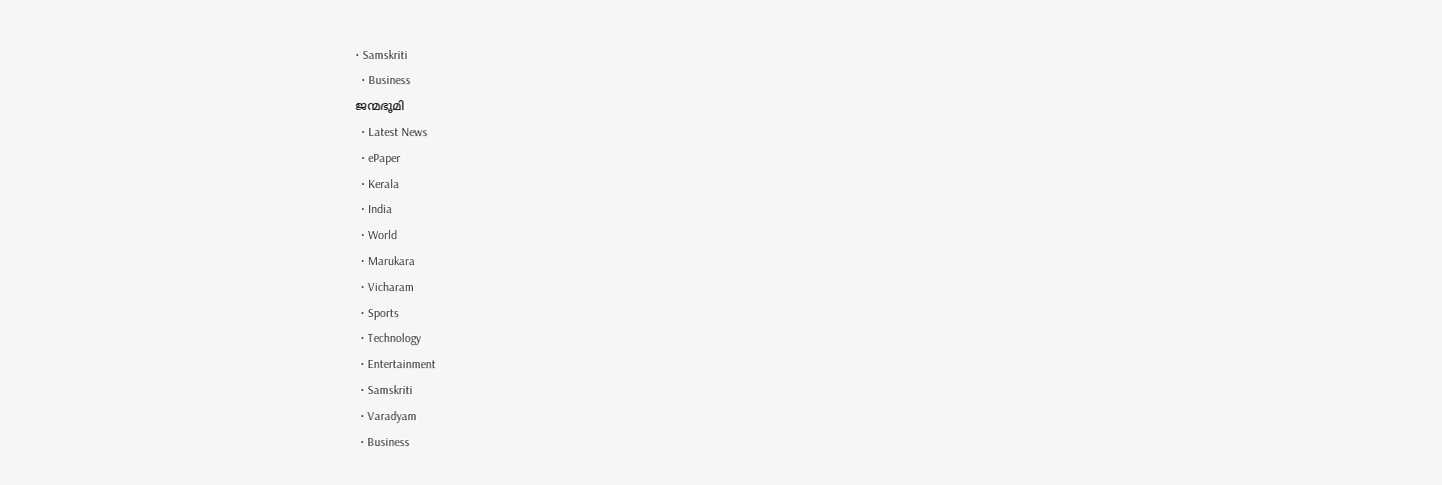• Samskriti
  • Business
ജന്മഭൂമി
  • Latest News
  • ePaper
  • Kerala
  • India
  • World
  • Marukara
  • Vicharam
  • Sports
  • Technology
  • Entertainment
  • Samskriti
  • Varadyam
  • Business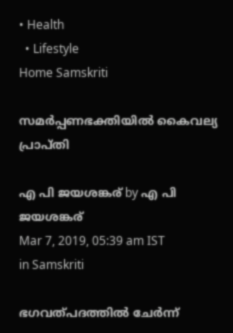• Health
  • Lifestyle
Home Samskriti

സമര്‍പ്പണഭക്തിയില്‍ കൈവല്യ പ്രാപ്തി

എ പി ജയശങ്കര് by എ പി ജയശങ്കര്
Mar 7, 2019, 05:39 am IST
in Samskriti

ഭഗവത്പദത്തില്‍ ചേര്‍ന്ന്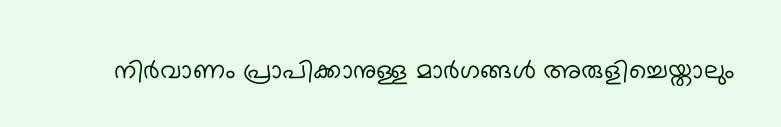നിര്‍വാണം പ്രാപിക്കാനുള്ള മാര്‍ഗങ്ങള്‍ അരുളിച്ചെയ്താലും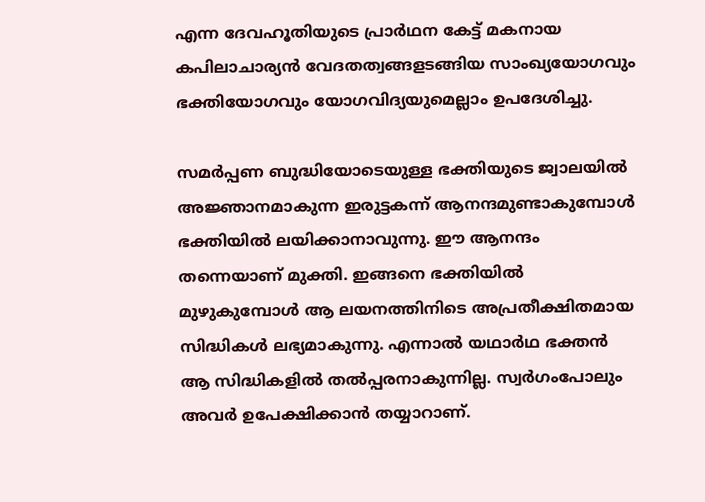എന്ന ദേവഹൂതിയുടെ പ്രാര്‍ഥന കേട്ട് മകനായ കപിലാചാര്യന്‍ വേദതത്വങ്ങളടങ്ങിയ സാംഖ്യയോഗവും ഭക്തിയോഗവും യോഗവിദ്യയുമെല്ലാം ഉപദേശിച്ചു.

സമര്‍പ്പണ ബുദ്ധിയോടെയുള്ള ഭക്തിയുടെ ജ്വാലയില്‍ അജ്ഞാനമാകുന്ന ഇരുട്ടകന്ന് ആനന്ദമുണ്ടാകുമ്പോള്‍  ഭക്തിയില്‍ ലയിക്കാനാവുന്നു. ഈ ആനന്ദം തന്നെയാണ് മുക്തി. ഇങ്ങനെ ഭക്തിയില്‍ മുഴുകുമ്പോള്‍ ആ ലയനത്തിനിടെ അപ്രതീക്ഷിതമായ സിദ്ധികള്‍ ലഭ്യമാകുന്നു. എന്നാല്‍ യഥാര്‍ഥ ഭക്തന്‍ ആ സിദ്ധികളില്‍ തല്‍പ്പരനാകുന്നില്ല. സ്വര്‍ഗംപോലും അവര്‍ ഉപേക്ഷിക്കാന്‍ തയ്യാറാണ്.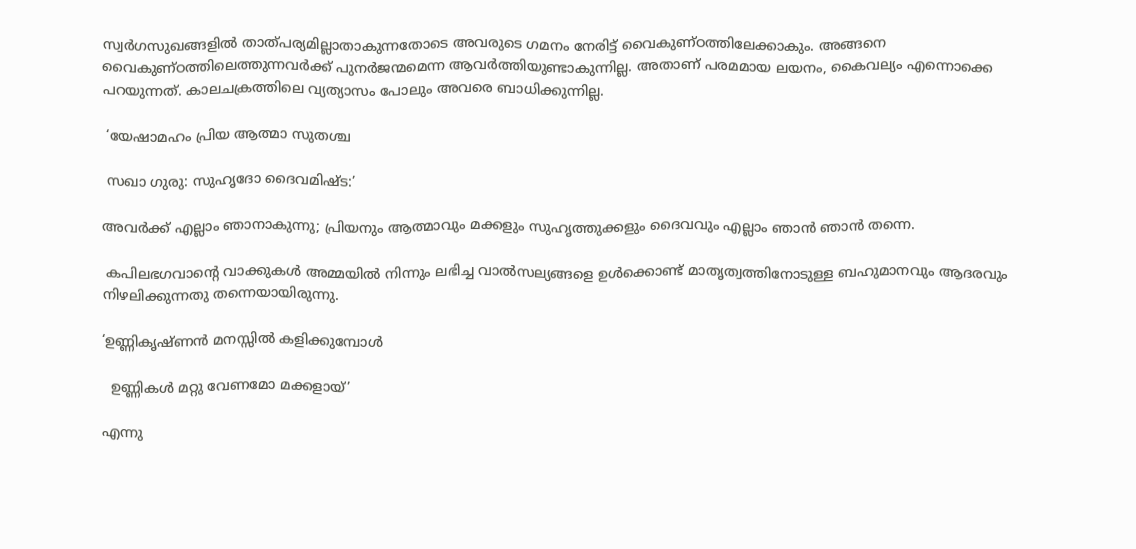സ്വര്‍ഗസുഖങ്ങളില്‍ താത്പര്യമില്ലാതാകുന്നതോടെ അവരുടെ ഗമനം നേരിട്ട് വൈകുണ്ഠത്തിലേക്കാകും. അങ്ങനെ വൈകുണ്ഠത്തിലെത്തുന്നവര്‍ക്ക് പുനര്‍ജന്മമെന്ന ആവര്‍ത്തിയുണ്ടാകുന്നില്ല. അതാണ് പരമമായ ലയനം, കൈവല്യം എന്നൊക്കെ പറയുന്നത്. കാലചക്രത്തിലെ വ്യത്യാസം പോലും അവരെ ബാധിക്കുന്നില്ല.

 ‘യേഷാമഹം പ്രിയ ആത്മാ സുതശ്ച

 സഖാ ഗുരു: സുഹൃദോ ദൈവമിഷ്ട:’

അവര്‍ക്ക് എല്ലാം ഞാനാകുന്നു; പ്രിയനും ആത്മാവും മക്കളും സുഹൃത്തുക്കളും ദൈവവും എല്ലാം ഞാന്‍ ഞാന്‍ തന്നെ.

 കപിലഭഗവാന്റെ വാക്കുകള്‍ അമ്മയില്‍ നിന്നും ലഭിച്ച വാല്‍സല്യങ്ങളെ ഉള്‍ക്കൊണ്ട് മാതൃത്വത്തിനോടുള്ള ബഹുമാനവും ആദരവും നിഴലിക്കുന്നതു തന്നെയായിരുന്നു.

‘ഉണ്ണികൃഷ്ണന്‍ മനസ്സില്‍ കളിക്കുമ്പോള്‍

  ഉണ്ണികള്‍ മറ്റു വേണമോ മക്കളായ്’

എന്നു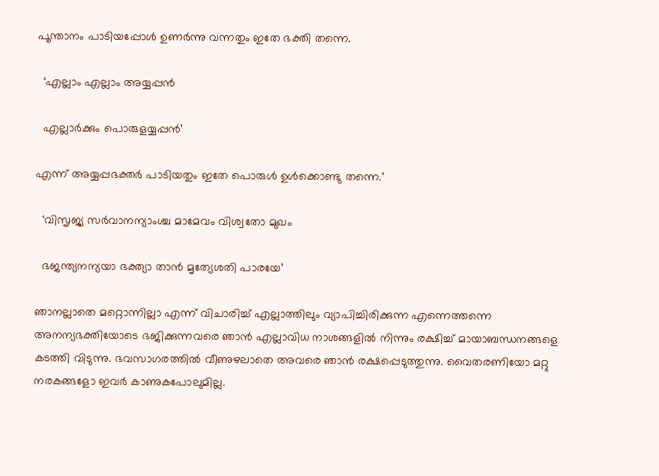പൂന്താനം പാടിയപ്പോള്‍ ഉണര്‍ന്നു വന്നതും ഇതേ ഭക്തി തന്നെ.

  ‘എല്ലാം എല്ലാം അയ്യപ്പന്‍

  എല്ലാര്‍ക്കും പൊരുളയ്യപ്പന്‍’

എന്ന് അയ്യപ്പഭക്തര്‍ പാടിയതും ഇതേ പൊരുള്‍ ഉള്‍ക്കൊണ്ടു തന്നെ.’

  ‘വിസൃജ്യ സര്‍വാനന്യാംശ്ച മാമേവം വിശ്വതോ മുഖം

  ഭജന്ത്യനന്യയാ ഭക്ത്യാ താന്‍ മൃത്യേശതി പാരയേ’

ഞാനല്ലാതെ മറ്റൊന്നില്ലാ എന്ന് വിചാരിച്ച് എല്ലാത്തിലും വ്യാപിച്ചിരിക്കുന്ന എന്നെത്തന്നെ അനന്യഭക്തിയോടെ ഭജിക്കുന്നവരെ ഞാന്‍ എല്ലാവിധ നാശങ്ങളില്‍ നിന്നും രക്ഷിച്ച് മായാബന്ധനങ്ങളെ കടത്തി വിടുന്നു. ഭവസാഗരത്തില്‍ വീണുഴലാതെ അവരെ ഞാന്‍ രക്ഷപ്പെടുത്തുന്നു. വൈതരണിയോ മറ്റു നരകങ്ങളോ ഇവര്‍ കാണുകപോലുമില്ല.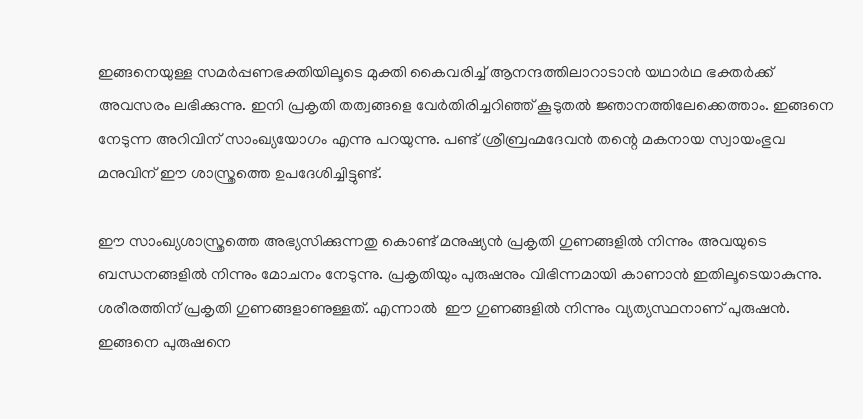ഇങ്ങനെയുള്ള സമര്‍പ്പണഭക്തിയിലൂടെ മുക്തി കൈവരിച്ച് ആനന്ദത്തിലാറാടാന്‍ യഥാര്‍ഥ ഭക്തര്‍ക്ക് അവസരം ലഭിക്കുന്നു. ഇനി പ്രകൃതി തത്വങ്ങളെ വേര്‍തിരിച്ചറിഞ്ഞ് കൂടുതല്‍ ജ്ഞാനത്തിലേക്കെത്താം. ഇങ്ങനെ നേടുന്ന അറിവിന് സാംഖ്യയോഗം എന്നു പറയുന്നു. പണ്ട് ശ്രീബ്രഹ്മദേവന്‍ തന്റെ മകനായ സ്വായംഭുവ മനുവിന് ഈ ശാസ്ത്രത്തെ ഉപദേശിച്ചിട്ടുണ്ട്.

ഈ സാംഖ്യശാസ്ത്രത്തെ അഭ്യസിക്കുന്നതു കൊണ്ട് മനുഷ്യന്‍ പ്രകൃതി ഗുണങ്ങളില്‍ നിന്നും അവയുടെ ബന്ധനങ്ങളില്‍ നിന്നും മോചനം നേടുന്നു. പ്രകൃതിയും പുരുഷനും വിഭിന്നമായി കാണാന്‍ ഇതിലൂടെയാകുന്നു. ശരീരത്തിന് പ്രകൃതി ഗുണങ്ങളാണുള്ളത്. എന്നാല്‍  ഈ ഗുണങ്ങളില്‍ നിന്നും വ്യത്യസ്ഥനാണ് പുരുഷന്‍. ഇങ്ങനെ പുരുഷനെ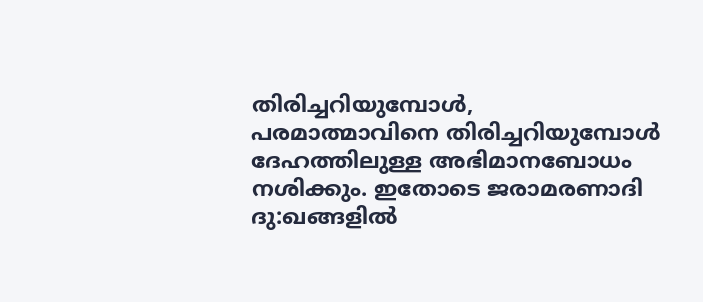തിരിച്ചറിയുമ്പോള്‍, പരമാത്മാവിനെ തിരിച്ചറിയുമ്പോള്‍ ദേഹത്തിലുള്ള അഭിമാനബോധം നശിക്കും. ഇതോടെ ജരാമരണാദി ദു:ഖങ്ങളില്‍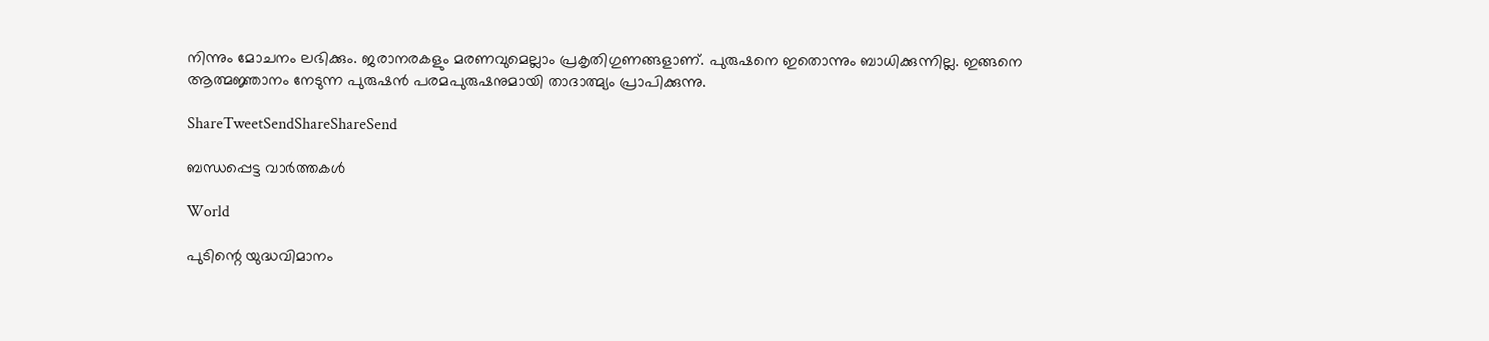നിന്നും മോചനം ലഭിക്കും. ജരാനരകളും മരണവുമെല്ലാം പ്രകൃതിഗുണങ്ങളാണ്. പുരുഷനെ ഇതൊന്നും ബാധിക്കുന്നില്ല. ഇങ്ങനെ ആത്മജ്ഞാനം നേടുന്ന പുരുഷന്‍ പരമപുരുഷനുമായി താദാത്മ്യം പ്രാപിക്കുന്നു.

ShareTweetSendShareShareSend

ബന്ധപ്പെട്ട വാര്‍ത്തകള്‍

World

പുടിന്റെ യുദ്ധവിമാനം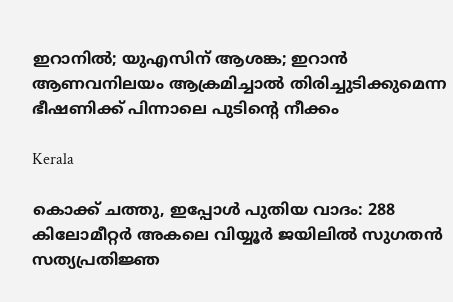ഇറാനില്‍; യുഎസിന് ആശങ്ക; ഇറാന്‍ ആണവനിലയം ആക്രമിച്ചാല്‍ തിരിച്ചുടിക്കുമെന്ന ഭീഷണിക്ക് പിന്നാലെ പുടിന്റെ നീക്കം

Kerala

കൊക്ക് ചത്തു, ഇപ്പോള്‍ പുതിയ വാദം: 288 കിലോമീറ്റര്‍ അകലെ വിയ്യൂര്‍ ജയിലില്‍ സുഗതന്‍ സത്യപ്രതിജ്ഞ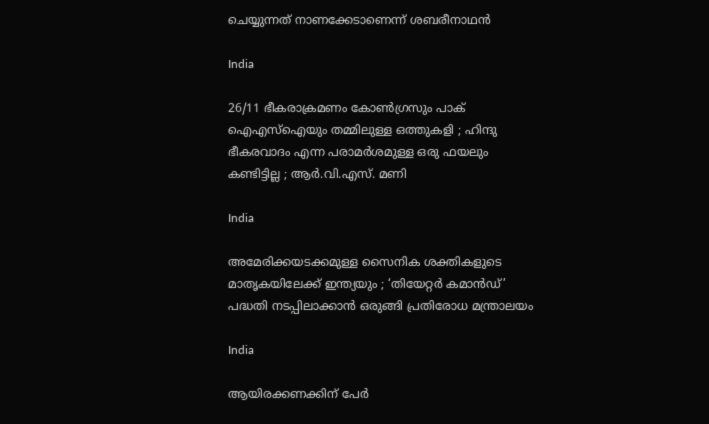ചെയ്യുന്നത് നാണക്കേടാണെന്ന് ശബരീനാഥന്‍

India

26/11 ഭീകരാക്രമണം കോൺഗ്രസും പാക് ഐഎസ്ഐയും തമ്മിലുള്ള ഒത്തുകളി ; ഹിന്ദു ഭീകരവാദം എന്ന പരാമർശമുള്ള ഒരു ഫയലും കണ്ടിട്ടില്ല ; ആർ.വി.എസ്. മണി

India

അമേരിക്കയടക്കമുള്ള സൈനിക ശക്തികളുടെ മാതൃകയിലേക്ക് ഇന്ത്യയും ; ‘തിയേറ്റർ കമാൻഡ്’ പദ്ധതി നടപ്പിലാക്കാൻ ഒരുങ്ങി പ്രതിരോധ മന്ത്രാലയം

India

ആയിരക്കണക്കിന് പേര്‍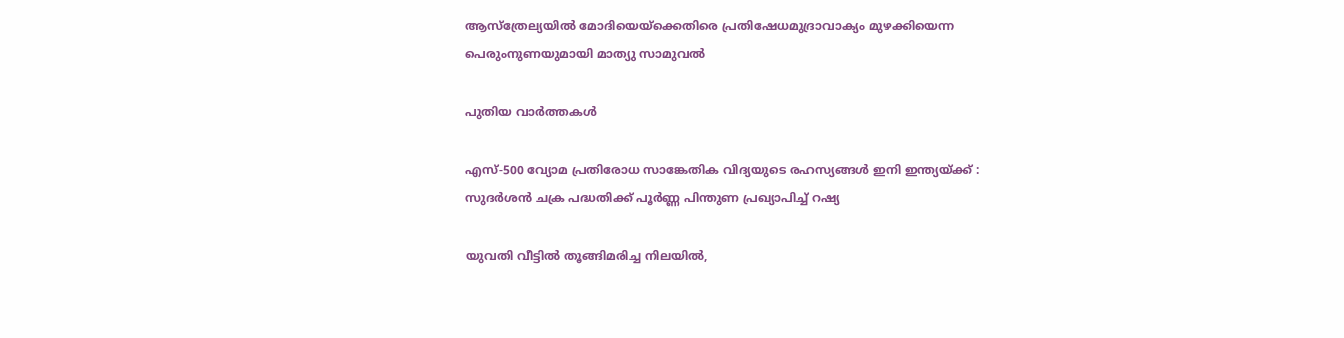ആസ്ത്രേല്യയില്‍ മോദിയെയ്‌ക്കെതിരെ പ്രതിഷേധമുദ്രാവാക്യം മുഴക്കിയെന്ന പെരുംനുണയുമായി മാത്യു സാമുവല്‍

പുതിയ വാര്‍ത്തകള്‍

എസ്-500 വ്യോമ പ്രതിരോധ സാങ്കേതിക വിദ്യയുടെ രഹസ്യങ്ങൾ ഇനി ഇന്ത്യയ്‌ക്ക് : സുദർശൻ ചക്ര പദ്ധതിക്ക് പൂർണ്ണ പിന്തുണ പ്രഖ്യാപിച്ച് റഷ്യ

യുവതി വീട്ടില്‍ തൂങ്ങിമരിച്ച നിലയില്‍,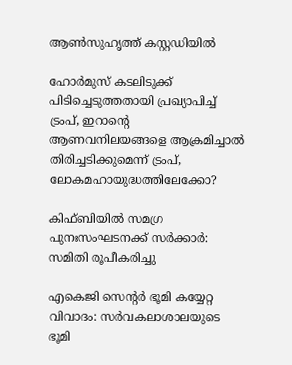ആണ്‍സുഹൃത്ത് കസ്റ്റഡിയില്‍

ഹോര്‍മുസ് കടലിടുക്ക് പിടിച്ചെടുത്തതായി പ്രഖ്യാപിച്ച് ട്രംപ്, ഇറാന്റെ ആണവനിലയങ്ങളെ ആക്രമിച്ചാല്‍ തിരിച്ചടിക്കുമെന്ന് ട്രംപ്, ലോകമഹായുദ്ധത്തിലേക്കോ?

കിഫ്ബിയില്‍ സമഗ്ര പുനഃസംഘടനക്ക് സര്‍ക്കാര്‍: സമിതി രൂപീകരിച്ചു

എകെജി സെന്റര്‍ ഭൂമി കയ്യേറ്റ വിവാദം: സര്‍വകലാശാലയുടെ ഭൂമി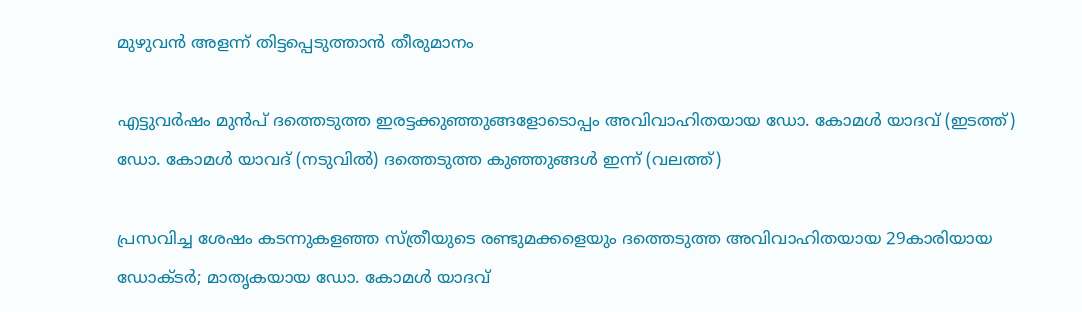മുഴുവന്‍ അളന്ന് തിട്ടപ്പെടുത്താന്‍ തീരുമാനം

എട്ടുവര്‍ഷം മുന്‍പ് ദത്തെടുത്ത ഇരട്ടക്കുഞ്ഞുങ്ങളോടൊപ്പം അവിവാഹിതയായ ഡോ. കോമള്‍ യാദവ് (ഇടത്ത്) ഡോ. കോമള്‍ യാവദ് (നടുവില്‍) ദത്തെടുത്ത കുഞ്ഞുങ്ങള്‍ ഇന്ന് (വലത്ത്)

പ്രസവിച്ച ശേഷം കടന്നുകളഞ്ഞ സ്ത്രീയുടെ രണ്ടുമക്കളെയും ദത്തെടുത്ത അവിവാഹിതയായ 29കാരിയായ ഡോക്ടര്‍; മാതൃകയായ ഡോ. കോമള്‍ യാദവ്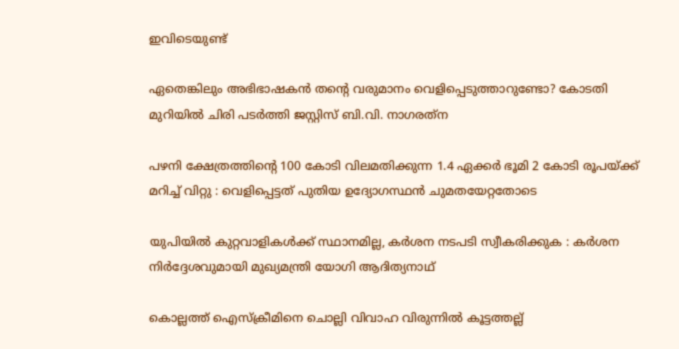ഇവിടെയുണ്ട്

ഏതെങ്കിലും അഭിഭാഷകന്‍ തന്റെ വരുമാനം വെളിപ്പെടുത്താറുണ്ടോ? കോടതി മുറിയില്‍ ചിരി പടര്‍ത്തി ജസ്റ്റിസ് ബി.വി. നാഗരത്‌ന

പഴനി ക്ഷേത്രത്തിന്റെ 100 കോടി വിലമതിക്കുന്ന 1.4 ഏക്കർ ഭൂമി 2 കോടി രൂപയ്‌ക്ക് മറിച്ച് വിറ്റു : വെളിപ്പെട്ടത് പുതിയ ഉദ്യോഗസ്ഥൻ ചുമതയേറ്റതോടെ

യുപിയിൽ കുറ്റവാളികൾക്ക് സ്ഥാനമില്ല, കർശന നടപടി സ്വീകരിക്കുക : കർശന നിർദ്ദേശവുമായി മുഖ്യമന്ത്രി യോഗി ആദിത്യനാഥ്

കൊല്ലത്ത് ഐസ്‌ക്രീമിനെ ചൊല്ലി വിവാഹ വിരുന്നില്‍ കൂട്ടത്തല്ല്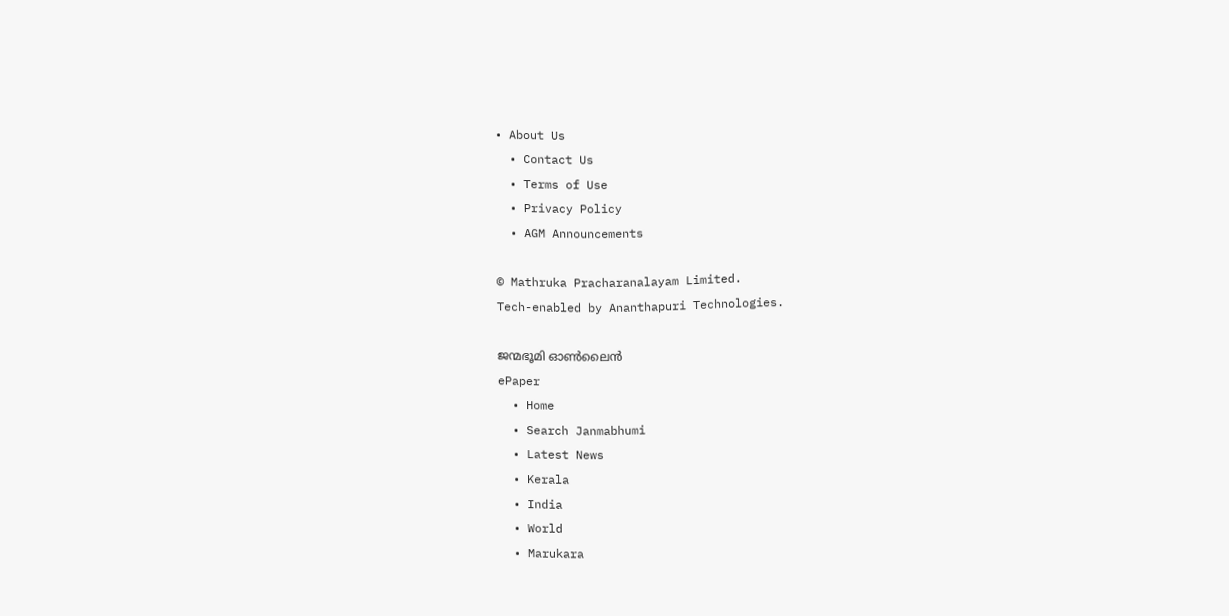• About Us
  • Contact Us
  • Terms of Use
  • Privacy Policy
  • AGM Announcements

© Mathruka Pracharanalayam Limited.
Tech-enabled by Ananthapuri Technologies.

ജന്മഭൂമി ഓണ്‍ലൈന്‍
ePaper
  • Home
  • Search Janmabhumi
  • Latest News
  • Kerala
  • India
  • World
  • Marukara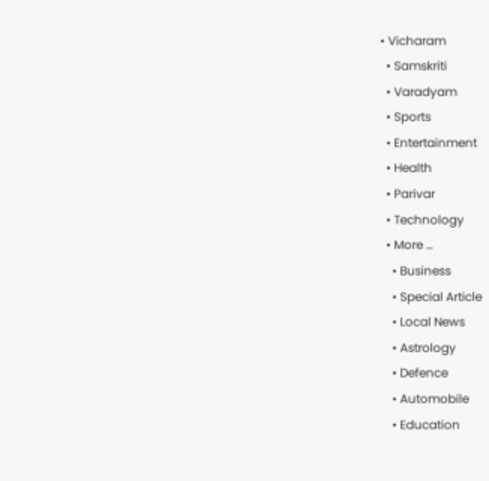• Vicharam
  • Samskriti
  • Varadyam
  • Sports
  • Entertainment
  • Health
  • Parivar
  • Technology
  • More …
    • Business
    • Special Article
    • Local News
    • Astrology
    • Defence
    • Automobile
    • Education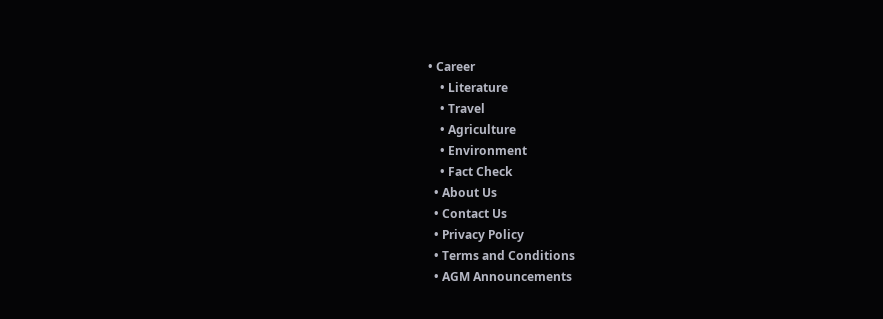• Career
    • Literature
    • Travel
    • Agriculture
    • Environment
    • Fact Check
  • About Us
  • Contact Us
  • Privacy Policy
  • Terms and Conditions
  • AGM Announcements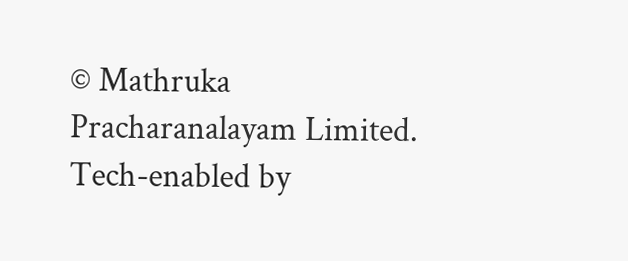© Mathruka Pracharanalayam Limited.
Tech-enabled by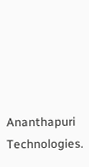Ananthapuri Technologies.